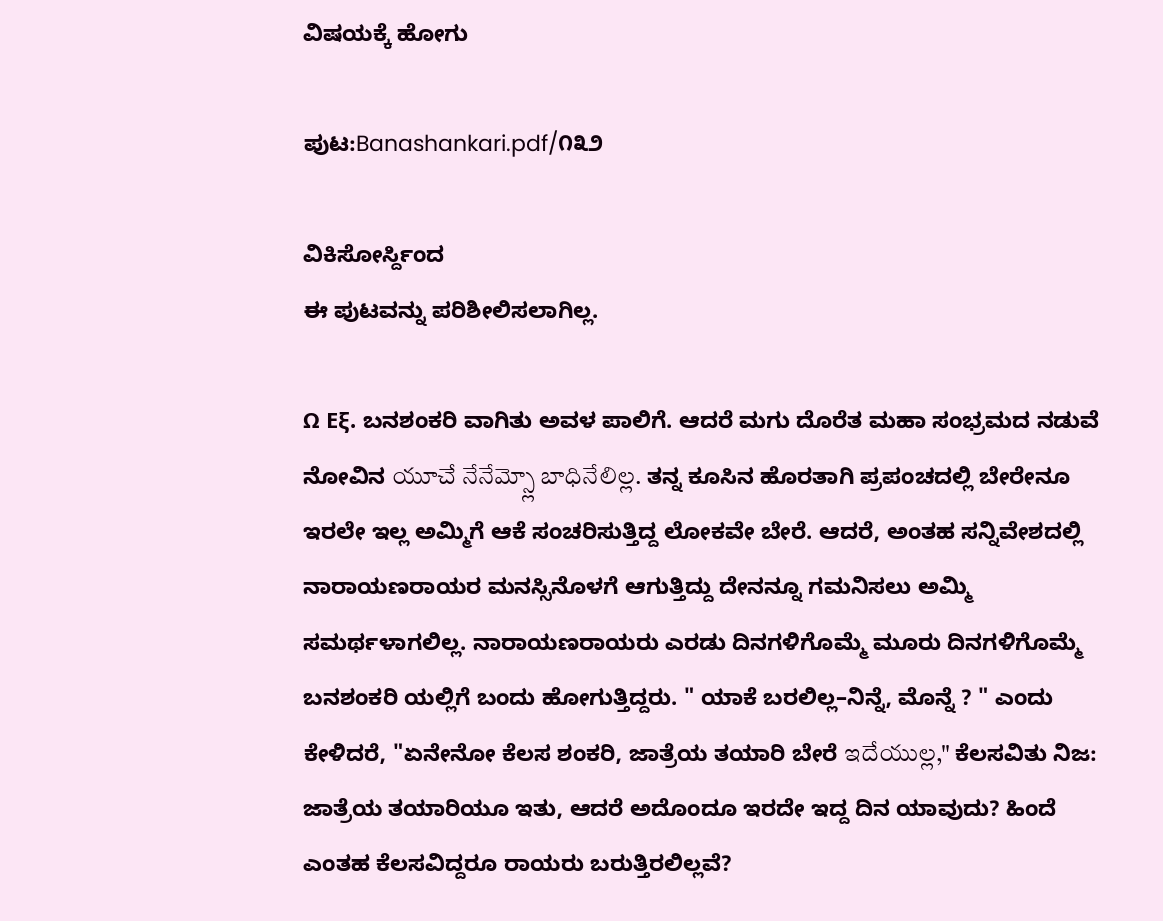ವಿಷಯಕ್ಕೆ ಹೋಗು

ಪುಟ:Banashankari.pdf/೧೩೨

ವಿಕಿಸೋರ್ಸ್ದಿಂದ
ಈ ಪುಟವನ್ನು ಪರಿಶೀಲಿಸಲಾಗಿಲ್ಲ.

Ω Εξ. ಬನಶಂಕರಿ ವಾಗಿತು ಅವಳ ಪಾಲಿಗೆ. ಆದರೆ ಮಗು ದೊರೆತ ಮಹಾ ಸಂಭ್ರಮದ ನಡುವೆ ನೋವಿನ యూచే నేనేమ్స్లో బాధినేలిల్ల. ತನ್ನ ಕೂಸಿನ ಹೊರತಾಗಿ ಪ್ರಪಂಚದಲ್ಲಿ ಬೇರೇನೂ ಇರಲೇ ಇಲ್ಲ ಅಮ್ಮಿಗೆ ಆಕೆ ಸಂಚರಿಸುತ್ತಿದ್ದ ಲೋಕವೇ ಬೇರೆ. ಆದರೆ, ಅಂತಹ ಸನ್ನಿವೇಶದಲ್ಲಿ ನಾರಾಯಣರಾಯರ ಮನಸ್ಸಿನೊಳಗೆ ಆಗುತ್ತಿದ್ದು ದೇನನ್ನೂ ಗಮನಿಸಲು ಅಮ್ಮಿ ಸಮರ್ಥಳಾಗಲಿಲ್ಲ. ನಾರಾಯಣರಾಯರು ಎರಡು ದಿನಗಳಿಗೊಮ್ಮೆ ಮೂರು ದಿನಗಳಿಗೊಮ್ಮೆ ಬನಶಂಕರಿ ಯಲ್ಲಿಗೆ ಬಂದು ಹೋಗುತ್ತಿದ್ದರು. " ಯಾಕೆ ಬರಲಿಲ್ಲ–ನಿನ್ನೆ, ಮೊನ್ನೆ ? " ಎಂದು ಕೇಳಿದರೆ, "ಏನೇನೋ ಕೆಲಸ ಶಂಕರಿ, ಜಾತ್ರೆಯ ತಯಾರಿ ಬೇರೆ ఇదేయుల్ల," ಕೆಲಸವಿತು ನಿಜ: ಜಾತ್ರೆಯ ತಯಾರಿಯೂ ಇತು, ಆದರೆ ಅದೊಂದೂ ಇರದೇ ಇದ್ದ ದಿನ ಯಾವುದು? ಹಿಂದೆ ಎಂತಹ ಕೆಲಸವಿದ್ದರೂ ರಾಯರು ಬರುತ್ತಿರಲಿಲ್ಲವೆ?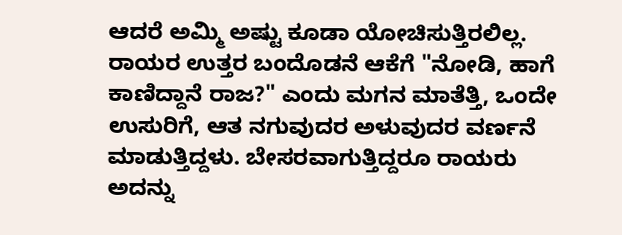ಆದರೆ ಅಮ್ಮಿ ಅಷ್ಟು ಕೂಡಾ ಯೋಚಿಸುತ್ತಿರಲಿಲ್ಲ. ರಾಯರ ಉತ್ತರ ಬಂದೊಡನೆ ಆಕೆಗೆ "ನೋಡಿ, ಹಾಗೆ ಕಾಣಿದ್ದಾನೆ ರಾಜ?" ಎಂದು ಮಗನ ಮಾತೆತ್ತಿ, ಒಂದೇ ಉಸುರಿಗೆ, ಆತ ನಗುವುದರ ಅಳುವುದರ ವರ್ಣನೆ ಮಾಡುತ್ತಿದ್ದಳು. ಬೇಸರವಾಗುತ್ತಿದ್ದರೂ ರಾಯರು ಅದನ್ನು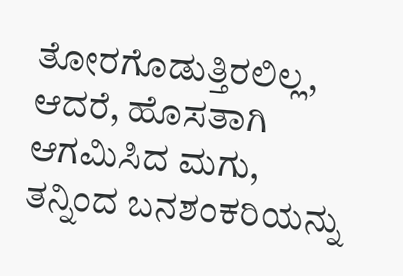ತೋರಗೊಡುತ್ತಿರಲಿಲ್ಲ, ಆದರೆ, ಹೊಸತಾಗಿ ಆಗಮಿಸಿದ ಮಗು, ತನ್ನಿಂದ ಬನಶಂಕರಿಯನ್ನು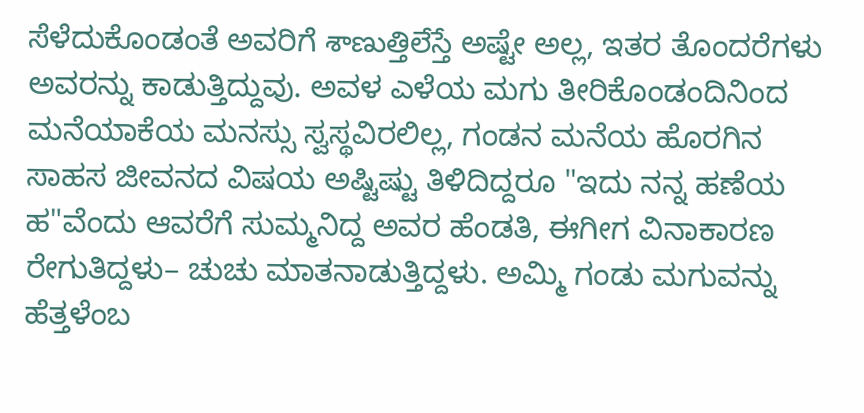ಸೆಳೆದುಕೊಂಡಂತೆ ಅವರಿಗೆ శాణుత్తిలేస్తే ಅಷ್ಟೇ ಅಲ್ಲ, ಇತರ ತೊಂದರೆಗಳು ಅವರನ್ನು ಕಾಡುತ್ತಿದ್ದುವು. ಅವಳ ಎಳೆಯ ಮಗು ತೀರಿಕೊಂಡಂದಿನಿಂದ ಮನೆಯಾಕೆಯ ಮನಸ್ಸು ಸ್ವಸ್ಥವಿರಲಿಲ್ಲ, ಗಂಡನ ಮನೆಯ ಹೊರಗಿನ ಸಾಹಸ ಜೀವನದ ವಿಷಯ ಅಷ್ಟಿಷ್ಟು ತಿಳಿದಿದ್ದರೂ "ಇದು ನನ್ನ ಹಣೆಯ ಹ"ವೆಂದು ಆವರೆಗೆ ಸುಮ್ಮನಿದ್ದ ಅವರ ಹೆಂಡತಿ, ಈಗೀಗ ವಿನಾಕಾರಣ ರೇಗುತಿದ್ದಳು– ಚುಚು ಮಾತನಾಡುತ್ತಿದ್ದಳು. ಅಮ್ಮಿ ಗಂಡು ಮಗುವನ್ನು ಹೆತ್ತಳೆಂಬ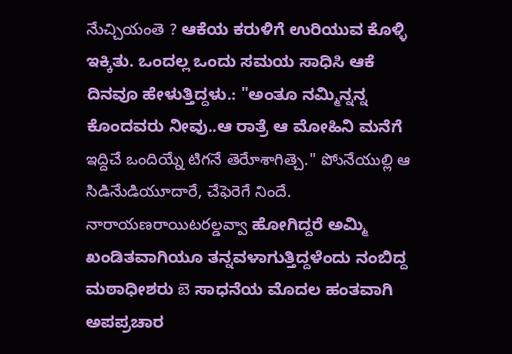నేుచ్చియంతె ? ಆಕೆಯ ಕರುಳಿಗೆ ಉರಿಯುವ ಕೊಳ್ಳಿ ಇಕ್ಕಿತು. ಒಂದಲ್ಲ ಒಂದು ಸಮಯ ಸಾಧಿಸಿ ಆಕೆ ದಿನವೂ ಹೇಳುತ್ತಿದ್ದಳು.: "ಅಂತೂ ನಮ್ಮಿನ್ನನ್ನ ಕೊಂದವರು ನೀವು..ಆ ರಾತ್ರೆ ಆ ಮೋಹಿನಿ ಮನೆಗೆ ఇద్దిచే ఒందియ్నే టిగనే తెరేూశాగిత్చె." పోునేయుల్లి ఆ సిడినేుడియూదారే, చేఫెరెగే నిందే. నారాయణరాయిటరల్డవ్వా ಹೋಗಿದ್ದರೆ ಅಮ್ಮಿ ಖಂಡಿತವಾಗಿಯೂ ತನ್ನವಳಾಗುತ್ತಿದ್ದಳೆಂದು ನಂಬಿದ್ದ ಮಠಾಧೀಶರು బె ಸಾಧನೆಯ ಮೊದಲ ಹಂತವಾಗಿ ಅಪಪ್ರಚಾರ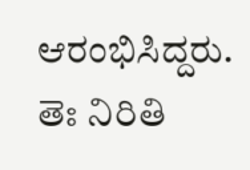ಆರಂಭಿಸಿದ್ದರು. తెః నిరితి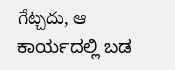గేట్చదు, ఆ ಕಾರ್ಯದಲ್ಲಿ ಬಡ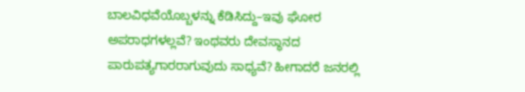ಬಾಲವಿಧವೆಯೊಬ್ಬಳನ್ನು ಕೆಡಿಸಿದ್ದು–ಇವು ಘೋರ ಅಪರಾಧಗಳಲ್ಲವೆ? ಇಂಥವರು ದೇವಸ್ಥಾನದ ಪಾರುಪತ್ಯಗಾರರಾಗುವುದು ಸಾಧ್ಯವೆ? ಹೀಗಾದರೆ ಜನರಲ್ಲಿ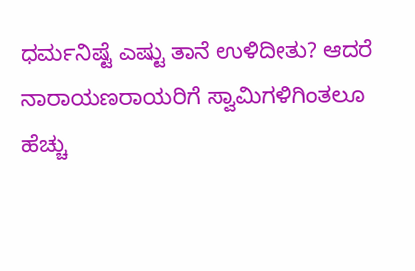ಧರ್ಮನಿಷ್ಟೆ ಎಷ್ಟು ತಾನೆ ಉಳಿದೀತು? ಆದರೆ ನಾರಾಯಣರಾಯರಿಗೆ ಸ್ವಾಮಿಗಳಿಗಿಂತಲೂ ಹೆಚ್ಚು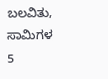ಬಲವಿತು, ಸಾಮಿಗಳ 5